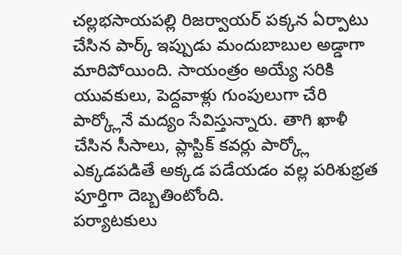చల్లభసాయపల్లి రిజర్వాయర్ పక్కన ఏర్పాటు చేసిన పార్క్ ఇప్పుడు మందుబాబుల అడ్డాగా మారిపోయింది. సాయంత్రం అయ్యే సరికి యువకులు, పెద్దవాళ్లు గుంపులుగా చేరి పార్క్లోనే మద్యం సేవిస్తున్నారు. తాగి ఖాళీ చేసిన సీసాలు, ప్లాస్టిక్ కవర్లు పార్క్లో ఎక్కడపడితే అక్కడ పడేయడం వల్ల పరిశుభ్రత పూర్తిగా దెబ్బతింటోంది.
పర్యాటకులు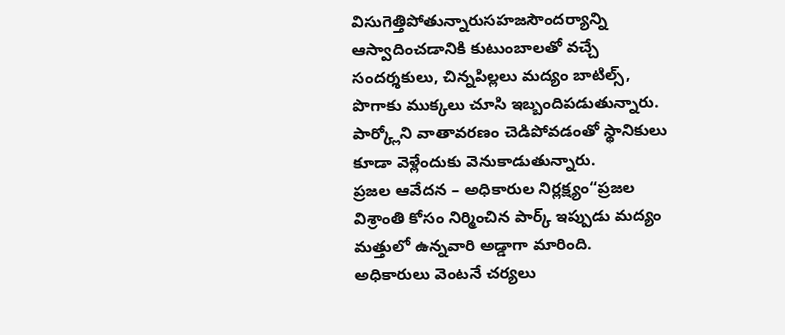విసుగెత్తిపోతున్నారుసహజసౌందర్యాన్ని ఆస్వాదించడానికి కుటుంబాలతో వచ్చే సందర్శకులు, చిన్నపిల్లలు మద్యం బాటిల్స్, పొగాకు ముక్కలు చూసి ఇబ్బందిపడుతున్నారు. పార్క్లోని వాతావరణం చెడిపోవడంతో స్థానికులు కూడా వెళ్లేందుకు వెనుకాడుతున్నారు.
ప్రజల ఆవేదన – అధికారుల నిర్లక్ష్యం“ప్రజల విశ్రాంతి కోసం నిర్మించిన పార్క్ ఇప్పుడు మద్యం మత్తులో ఉన్నవారి అడ్డాగా మారింది. అధికారులు వెంటనే చర్యలు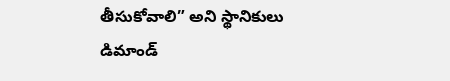తీసుకోవాలి” అని స్థానికులు డిమాండ్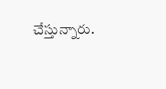చేస్తున్నారు.